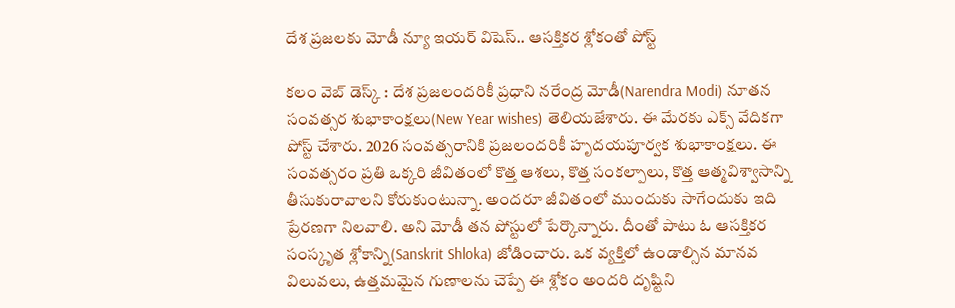దేశ ప్ర‌జ‌ల‌కు మోడీ న్యూ ఇయ‌ర్ విషెస్‌.. ఆస‌క్తిక‌ర శ్లోకంతో పోస్ట్‌

క‌లం వెబ్ డెస్క్ : దేశ ప్ర‌జ‌లంద‌రికీ ప్ర‌ధాని న‌రేంద్ర మోడీ(Narendra Modi) నూత‌న సంవ‌త్స‌ర శుభాకాంక్ష‌లు(New Year wishes) తెలియ‌జేశారు. ఈ మేర‌కు ఎక్స్ వేదిక‌గా పోస్ట్ చేశారు. 2026 సంవత్సరానికి ప్ర‌జ‌లంద‌రికీ హృదయపూర్వక శుభాకాంక్షలు. ఈ సంవత్సరం ప్రతి ఒక్కరి జీవితంలో కొత్త ఆశలు, కొత్త సంకల్పాలు, కొత్త ఆత్మవిశ్వాసాన్ని తీసుకురావాలని కోరుకుంటున్నా. అందరూ జీవితంలో ముందుకు సాగేందుకు ఇది ప్రేరణగా నిలవాలి. అని మోడీ త‌న పోస్టులో పేర్కొన్నారు. దీంతో పాటు ఓ ఆస‌క్తిక‌ర సంస్కృత శ్లోకాన్ని(Sanskrit Shloka) జోడించారు. ఒక వ్య‌క్తిలో ఉండాల్సిన మాన‌వ విలువ‌లు, ఉత్త‌మ‌మైన గుణాల‌ను చెప్పే ఈ శ్లోకం అంద‌రి దృష్టిని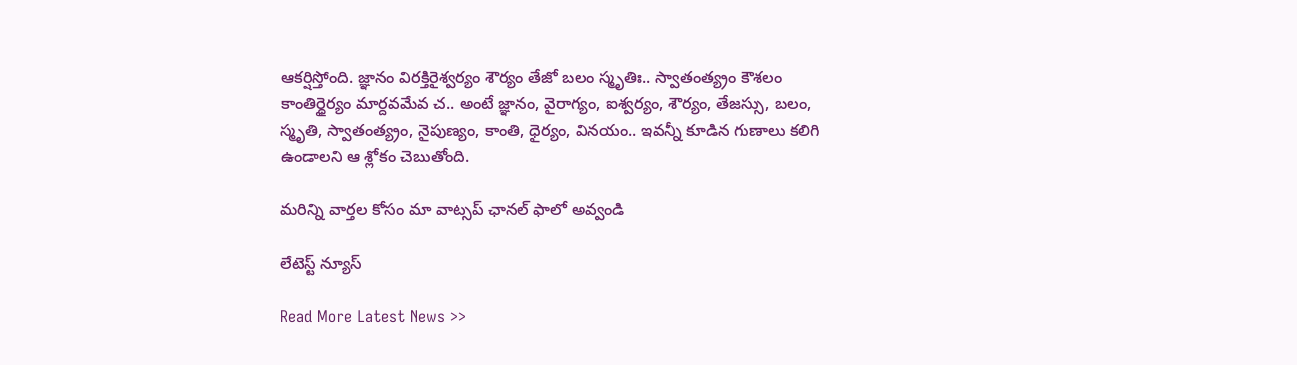ఆక‌ర్షిస్తోంది. జ్ఞానం విరక్తిరైశ్వర్యం శౌర్యం తేజో బలం స్మృతిః.. స్వాతంత్య్రం కౌశలం కాంతిర్ధైర్యం మార్దవమేవ చ.. అంటే జ్ఞానం, వైరాగ్యం, ఐశ్వర్యం, శౌర్యం, తేజస్సు, బలం, స్మృతి, స్వాతంత్య్రం, నైపుణ్యం, కాంతి, ధైర్యం, వినయం.. ఇవన్నీ కూడిన గుణాలు క‌లిగి ఉండాల‌ని ఆ శ్లోకం చెబుతోంది.

మ‌రిన్ని వార్త‌ల కోసం మా వాట్స‌ప్ ఛాన‌ల్ ఫాలో అవ్వండి

లేటెస్ట్ న్యూస్‌

Read More Latest News >>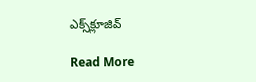ఎక్స్‌క్లూజివ్‌

Read More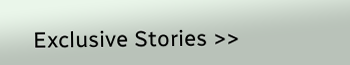Exclusive Stories >>